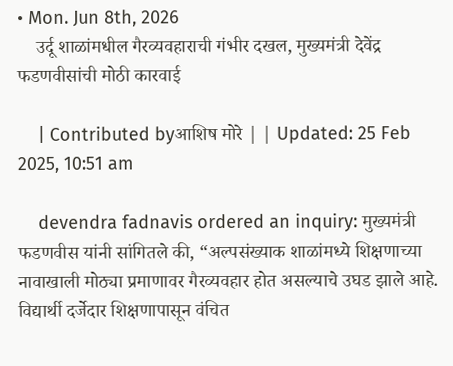• Mon. Jun 8th, 2026
    उर्दू शाळांमधील गैरव्यवहाराची गंभीर दखल, मुख्यमंत्री देवेंद्र फडणवीसांची मोठी कारवाई

    | Contributed byआशिष मोरे | | Updated: 25 Feb 2025, 10:51 am

    devendra fadnavis ordered an inquiry: मुख्यमंत्री फडणवीस यांनी सांगितले की, “अल्पसंख्याक शाळांमध्ये शिक्षणाच्या नावाखाली मोठ्या प्रमाणावर गैरव्यवहार होत असल्याचे उघड झाले आहे. विद्यार्थी दर्जेदार शिक्षणापासून वंचित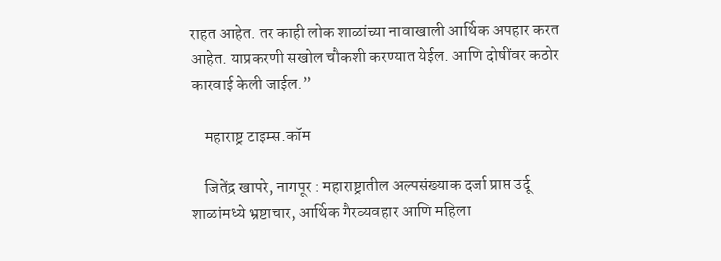राहत आहेत. तर काही लोक शाळांच्या नावाखाली आर्थिक अपहार करत आहेत. याप्रकरणी सखोल चौकशी करण्यात येईल. आणि दोषींवर कठोर कारवाई केली जाईल.”

    महाराष्ट्र टाइम्स.कॉम

    जितेंद्र खापरे, नागपूर : महाराष्ट्रातील अल्पसंख्याक दर्जा प्राप्त उर्दू शाळांमध्ये भ्रष्टाचार, आर्थिक गैरव्यवहार आणि महिला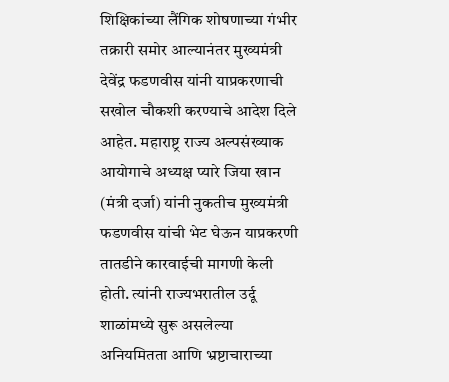शिक्षिकांच्या लैंगिक शोषणाच्या गंभीर तक्रारी समोर आल्यानंतर मुख्यमंत्री देवेंद्र फडणवीस यांनी याप्रकरणाची सखोल चौकशी करण्याचे आदेश दिले आहेत. महाराष्ट्र राज्य अल्पसंख्याक आयोगाचे अध्यक्ष प्यारे जिया खान (मंत्री दर्जा) यांनी नुकतीच मुख्यमंत्री फडणवीस यांची भेट घेऊन याप्रकरणी तातडीने कारवाईची मागणी केली होती. त्यांनी राज्यभरातील उर्दू शाळांमध्ये सुरू असलेल्या अनियमितता आणि भ्रष्टाचाराच्या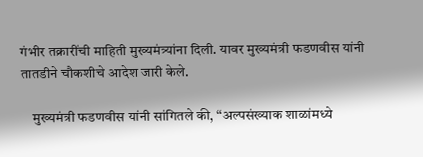गंभीर तक्रारींची माहिती मुख्यमंत्र्यांना दिली. यावर मुख्यमंत्री फडणवीस यांनी तातडीने चौकशीचे आदेश जारी केले.

    मुख्यमंत्री फडणवीस यांनी सांगितले की, “अल्पसंख्याक शाळांमध्ये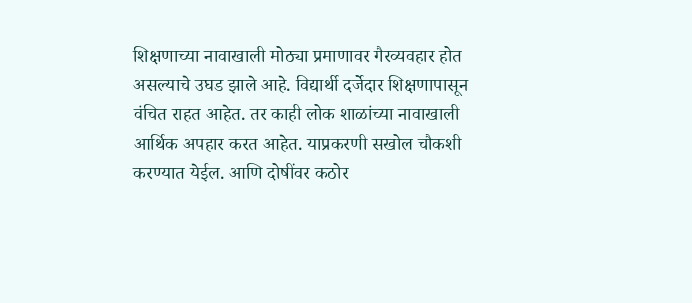शिक्षणाच्या नावाखाली मोठ्या प्रमाणावर गैरव्यवहार होत असल्याचे उघड झाले आहे. विद्यार्थी दर्जेदार शिक्षणापासून वंचित राहत आहेत. तर काही लोक शाळांच्या नावाखाली आर्थिक अपहार करत आहेत. याप्रकरणी सखोल चौकशी करण्यात येईल. आणि दोषींवर कठोर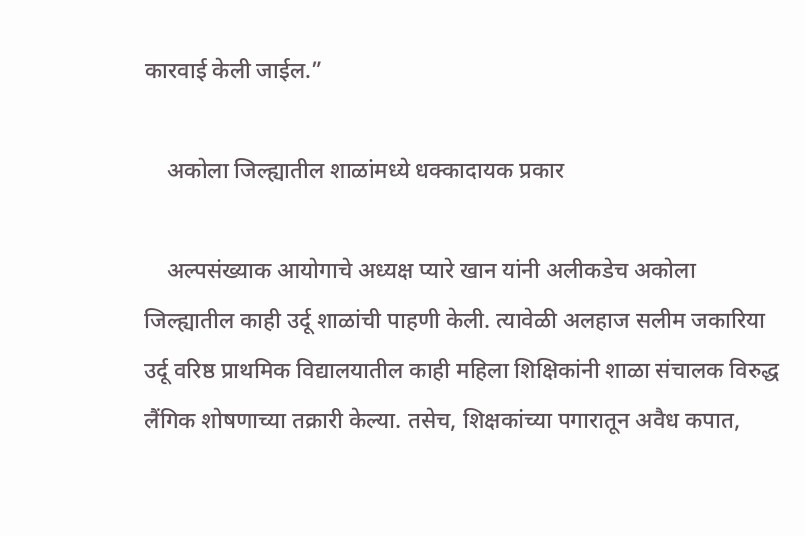कारवाई केली जाईल.”

    अकोला जिल्ह्यातील शाळांमध्ये धक्कादायक प्रकार

    अल्पसंख्याक आयोगाचे अध्यक्ष प्यारे खान यांनी अलीकडेच अकोला जिल्ह्यातील काही उर्दू शाळांची पाहणी केली. त्यावेळी अलहाज सलीम जकारिया उर्दू वरिष्ठ प्राथमिक विद्यालयातील काही महिला शिक्षिकांनी शाळा संचालक विरुद्ध लैंगिक शोषणाच्या तक्रारी केल्या. तसेच, शिक्षकांच्या पगारातून अवैध कपात,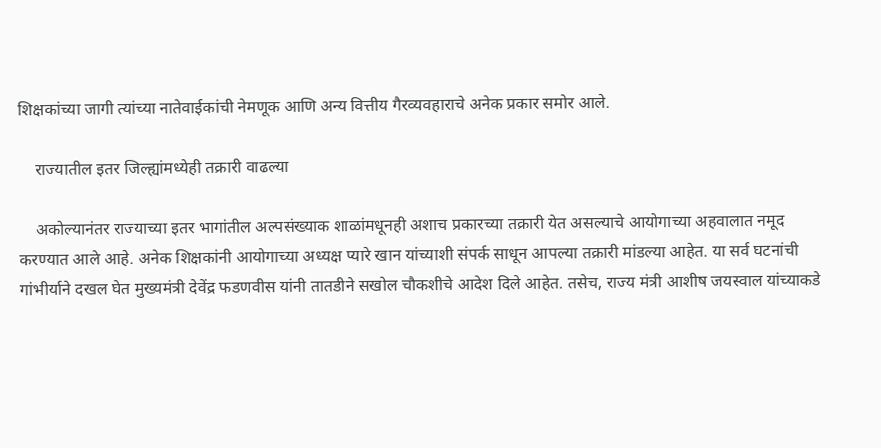शिक्षकांच्या जागी त्यांच्या नातेवाईकांची नेमणूक आणि अन्य वित्तीय गैरव्यवहाराचे अनेक प्रकार समोर आले.

    राज्यातील इतर जिल्ह्यांमध्येही तक्रारी वाढल्या

    अकोल्यानंतर राज्याच्या इतर भागांतील अल्पसंख्याक शाळांमधूनही अशाच प्रकारच्या तक्रारी येत असल्याचे आयोगाच्या अहवालात नमूद करण्यात आले आहे. अनेक शिक्षकांनी आयोगाच्या अध्यक्ष प्यारे खान यांच्याशी संपर्क साधून आपल्या तक्रारी मांडल्या आहेत. या सर्व घटनांची गांभीर्याने दखल घेत मुख्यमंत्री देवेंद्र फडणवीस यांनी तातडीने सखोल चौकशीचे आदेश दिले आहेत. तसेच, राज्य मंत्री आशीष जयस्वाल यांच्याकडे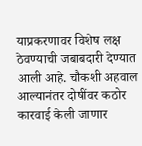याप्रकरणावर विशेष लक्ष ठेवण्याची जबाबदारी देण्यात आली आहे. चौकशी अहवाल आल्यानंतर दोषींवर कठोर कारवाई केली जाणार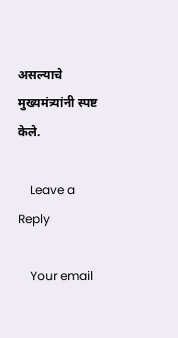असल्याचे मुख्यमंत्र्यांनी स्पष्ट केले.

    Leave a Reply

    Your email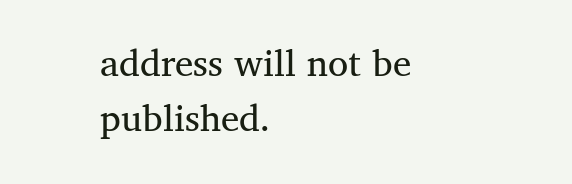address will not be published.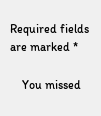Required fields are marked *

    You missed